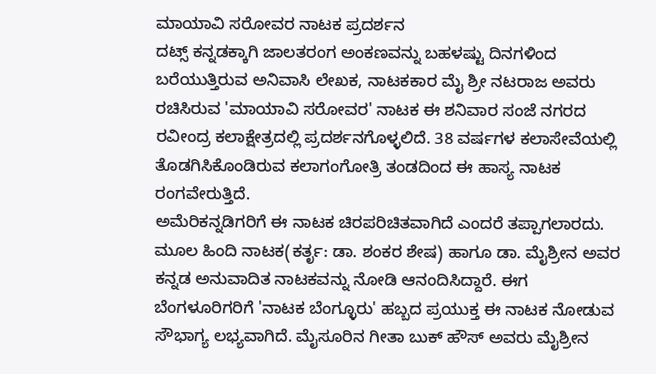ಮಾಯಾವಿ ಸರೋವರ ನಾಟಕ ಪ್ರದರ್ಶನ
ದಟ್ಸ್ ಕನ್ನಡಕ್ಕಾಗಿ ಜಾಲತರಂಗ ಅಂಕಣವನ್ನು ಬಹಳಷ್ಟು ದಿನಗಳಿಂದ ಬರೆಯುತ್ತಿರುವ ಅನಿವಾಸಿ ಲೇಖಕ, ನಾಟಕಕಾರ ಮೈ ಶ್ರೀ ನಟರಾಜ ಅವರು ರಚಿಸಿರುವ 'ಮಾಯಾವಿ ಸರೋವರ' ನಾಟಕ ಈ ಶನಿವಾರ ಸಂಜೆ ನಗರದ ರವೀಂದ್ರ ಕಲಾಕ್ಷೇತ್ರದಲ್ಲಿ ಪ್ರದರ್ಶನಗೊಳ್ಳಲಿದೆ. 38 ವರ್ಷಗಳ ಕಲಾಸೇವೆಯಲ್ಲಿ ತೊಡಗಿಸಿಕೊಂಡಿರುವ ಕಲಾಗಂಗೋತ್ರಿ ತಂಡದಿಂದ ಈ ಹಾಸ್ಯ ನಾಟಕ ರಂಗವೇರುತ್ತಿದೆ.
ಅಮೆರಿಕನ್ನಡಿಗರಿಗೆ ಈ ನಾಟಕ ಚಿರಪರಿಚಿತವಾಗಿದೆ ಎಂದರೆ ತಪ್ಪಾಗಲಾರದು. ಮೂಲ ಹಿಂದಿ ನಾಟಕ(ಕರ್ತೃ: ಡಾ. ಶಂಕರ ಶೇಷ) ಹಾಗೂ ಡಾ. ಮೈಶ್ರೀನ ಅವರ ಕನ್ನಡ ಅನುವಾದಿತ ನಾಟಕವನ್ನು ನೋಡಿ ಆನಂದಿಸಿದ್ದಾರೆ. ಈಗ ಬೆಂಗಳೂರಿಗರಿಗೆ 'ನಾಟಕ ಬೆಂಗ್ಳೂರು' ಹಬ್ಬದ ಪ್ರಯುಕ್ತ ಈ ನಾಟಕ ನೋಡುವ ಸೌಭಾಗ್ಯ ಲಭ್ಯವಾಗಿದೆ. ಮೈಸೂರಿನ ಗೀತಾ ಬುಕ್ ಹೌಸ್ ಅವರು ಮೈಶ್ರೀನ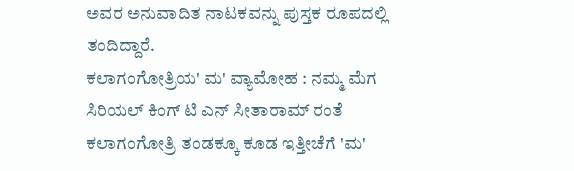ಅವರ ಅನುವಾದಿತ ನಾಟಕವನ್ನು ಪುಸ್ತಕ ರೂಪದಲ್ಲಿ ತಂದಿದ್ದಾರೆ.
ಕಲಾಗಂಗೋತ್ರಿಯ' ಮ' ವ್ಯಾಮೋಹ : ನಮ್ಮ ಮೆಗ ಸಿರಿಯಲ್ ಕಿಂಗ್ ಟಿ ಎನ್ ಸೀತಾರಾಮ್ ರಂತೆ ಕಲಾಗಂಗೋತ್ರಿ ತಂಡಕ್ಕೂ ಕೂಡ ಇತ್ತೀಚೆಗೆ 'ಮ'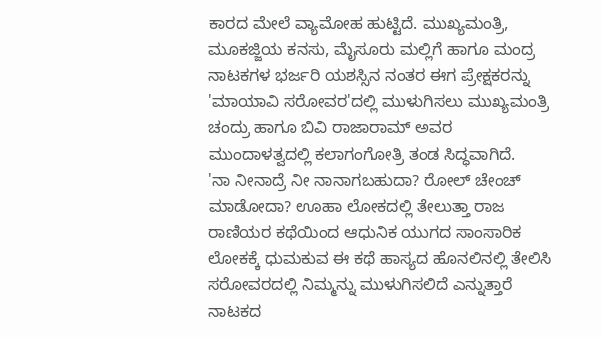ಕಾರದ ಮೇಲೆ ವ್ಯಾಮೋಹ ಹುಟ್ಟಿದೆ. ಮುಖ್ಯಮಂತ್ರಿ, ಮೂಕಜ್ಜಿಯ ಕನಸು, ಮೈಸೂರು ಮಲ್ಲಿಗೆ ಹಾಗೂ ಮಂದ್ರ ನಾಟಕಗಳ ಭರ್ಜರಿ ಯಶಸ್ಸಿನ ನಂತರ ಈಗ ಪ್ರೇಕ್ಷಕರನ್ನು 'ಮಾಯಾವಿ ಸರೋವರ'ದಲ್ಲಿ ಮುಳುಗಿಸಲು ಮುಖ್ಯಮಂತ್ರಿ ಚಂದ್ರು ಹಾಗೂ ಬಿವಿ ರಾಜಾರಾಮ್ ಅವರ ಮುಂದಾಳತ್ವದಲ್ಲಿ ಕಲಾಗಂಗೋತ್ರಿ ತಂಡ ಸಿದ್ಧವಾಗಿದೆ.
'ನಾ ನೀನಾದ್ರೆ ನೀ ನಾನಾಗಬಹುದಾ? ರೋಲ್ ಚೇಂಚ್ ಮಾಡೋದಾ? ಊಹಾ ಲೋಕದಲ್ಲಿ ತೇಲುತ್ತಾ ರಾಜ ರಾಣಿಯರ ಕಥೆಯಿಂದ ಆಧುನಿಕ ಯುಗದ ಸಾಂಸಾರಿಕ ಲೋಕಕ್ಕೆ ಧುಮಕುವ ಈ ಕಥೆ ಹಾಸ್ಯದ ಹೊನಲಿನಲ್ಲಿ ತೇಲಿಸಿ ಸರೋವರದಲ್ಲಿ ನಿಮ್ಮನ್ನು ಮುಳುಗಿಸಲಿದೆ ಎನ್ನುತ್ತಾರೆ ನಾಟಕದ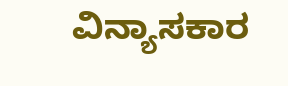ವಿನ್ಯಾಸಕಾರ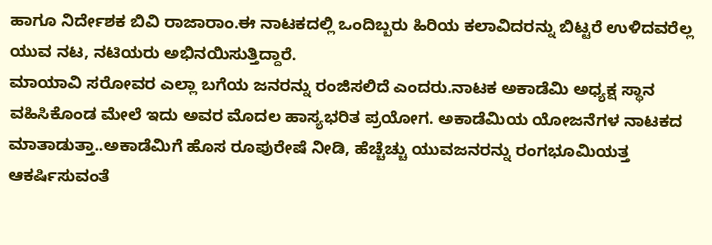ಹಾಗೂ ನಿರ್ದೇಶಕ ಬಿವಿ ರಾಜಾರಾಂ.ಈ ನಾಟಕದಲ್ಲಿ ಒಂದಿಬ್ಬರು ಹಿರಿಯ ಕಲಾವಿದರನ್ನು ಬಿಟ್ಟರೆ ಉಳಿದವರೆಲ್ಲ ಯುವ ನಟ, ನಟಿಯರು ಅಭಿನಯಿಸುತ್ತಿದ್ದಾರೆ.
ಮಾಯಾವಿ ಸರೋವರ ಎಲ್ಲಾ ಬಗೆಯ ಜನರನ್ನು ರಂಜಿಸಲಿದೆ ಎಂದರು.ನಾಟಕ ಅಕಾಡೆಮಿ ಅಧ್ಯಕ್ಷ ಸ್ಥಾನ ವಹಿಸಿಕೊಂಡ ಮೇಲೆ ಇದು ಅವರ ಮೊದಲ ಹಾಸ್ಯಭರಿತ ಪ್ರಯೋಗ. ಅಕಾಡೆಮಿಯ ಯೋಜನೆಗಳ ನಾಟಕದ ಮಾತಾಡುತ್ತಾ..ಅಕಾಡೆಮಿಗೆ ಹೊಸ ರೂಪುರೇಷೆ ನೀಡಿ, ಹೆಚ್ಚೆಚ್ಚು ಯುವಜನರನ್ನು ರಂಗಭೂಮಿಯತ್ತ ಆಕರ್ಷಿಸುವಂತೆ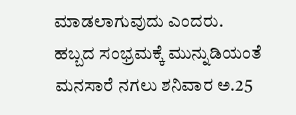ಮಾಡಲಾಗುವುದು ಎಂದರು.
ಹಬ್ಬದ ಸಂಭ್ರಮಕ್ಕೆ ಮುನ್ನುಡಿಯಂತೆ ಮನಸಾರೆ ನಗಲು ಶನಿವಾರ ಅ.25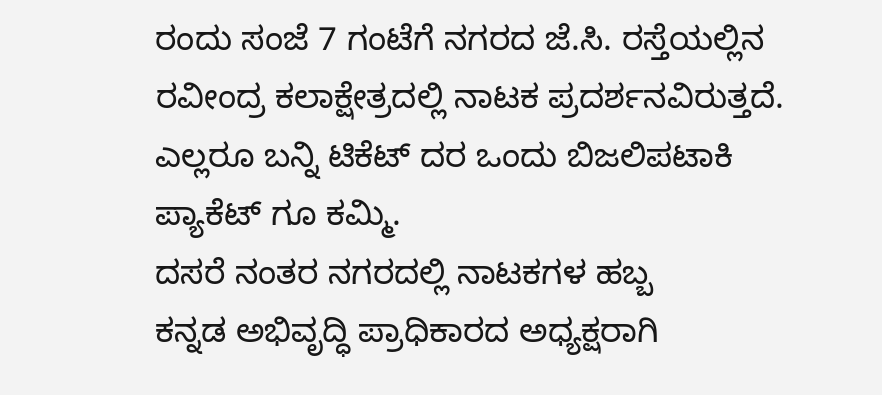ರಂದು ಸಂಜೆ 7 ಗಂಟೆಗೆ ನಗರದ ಜೆ.ಸಿ. ರಸ್ತೆಯಲ್ಲಿನ ರವೀಂದ್ರ ಕಲಾಕ್ಷೇತ್ರದಲ್ಲಿ ನಾಟಕ ಪ್ರದರ್ಶನವಿರುತ್ತದೆ. ಎಲ್ಲರೂ ಬನ್ನಿ ಟಿಕೆಟ್ ದರ ಒಂದು ಬಿಜಲಿಪಟಾಕಿ ಪ್ಯಾಕೆಟ್ ಗೂ ಕಮ್ಮಿ.
ದಸರೆ ನಂತರ ನಗರದಲ್ಲಿ ನಾಟಕಗಳ ಹಬ್ಬ
ಕನ್ನಡ ಅಭಿವೃದ್ಧಿ ಪ್ರಾಧಿಕಾರದ ಅಧ್ಯಕ್ಷರಾಗಿ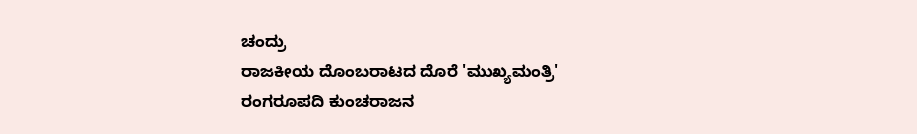ಚಂದ್ರು
ರಾಜಕೀಯ ದೊಂಬರಾಟದ ದೊರೆ 'ಮುಖ್ಯಮಂತ್ರಿ'
ರಂಗರೂಪದಿ ಕುಂಚರಾಜನ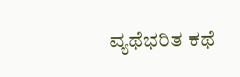ವ್ಯಥೆಭರಿತ ಕಥೆ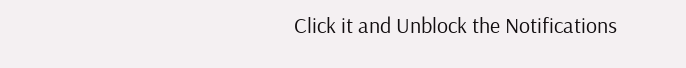Click it and Unblock the Notifications